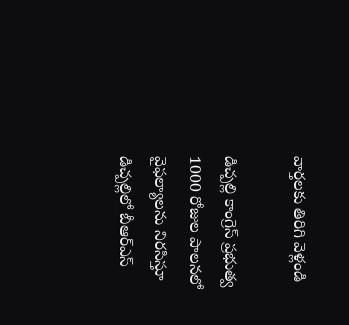వార్తలకు తిరిగి వెళ్లండి

డిచ్పల్లి కాంగ్రెస్ ప్రభుత్వ 1000 రోజుల పాలనలో వైఫల్యాలను నిరసిస్తూ డిచ్పల్లిలో బీఆర్ఎస్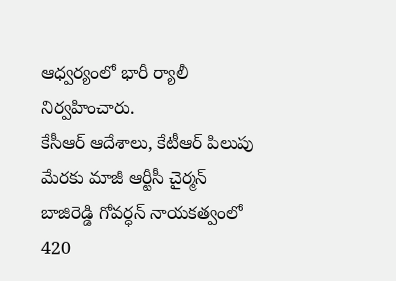ఆధ్వర్యంలో భారీ ర్యాలీ నిర్వహించారు.
కేసీఆర్ ఆదేశాలు, కేటీఆర్ పిలుపు మేరకు మాజీ ఆర్టీసీ చైర్మన్ బాజిరెడ్డి గోవర్ధన్ నాయకత్వంలో 420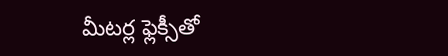మీటర్ల ఫ్లెక్సీతో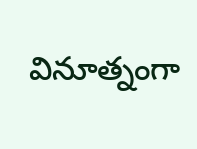వినూత్నంగా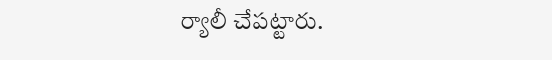ర్యాలీ చేపట్టారు.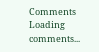Comments
Loading comments...